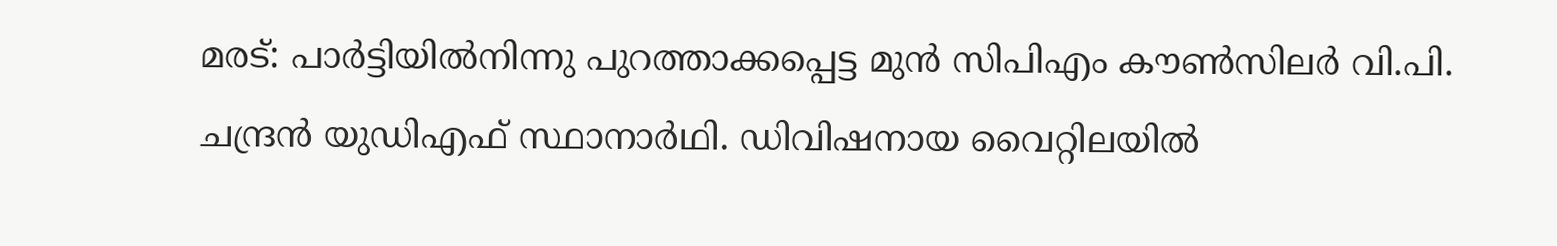മരട്: പാർട്ടിയിൽനിന്നു പുറത്താക്കപ്പെട്ട മുൻ സിപിഎം കൗൺസിലർ വി.പി. ചന്ദ്രൻ യുഡിഎഫ് സ്ഥാനാർഥി. ഡിവിഷനായ വൈറ്റിലയിൽ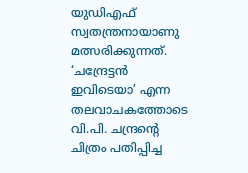യുഡിഎഫ് സ്വതന്ത്രനായാണു മത്സരിക്കുന്നത്. ‘ചന്ദ്രേട്ടൻ ഇവിടെയാ’ എന്ന തലവാചകത്തോടെ വി.പി. ചന്ദ്രന്റെ ചിത്രം പതിപ്പിച്ച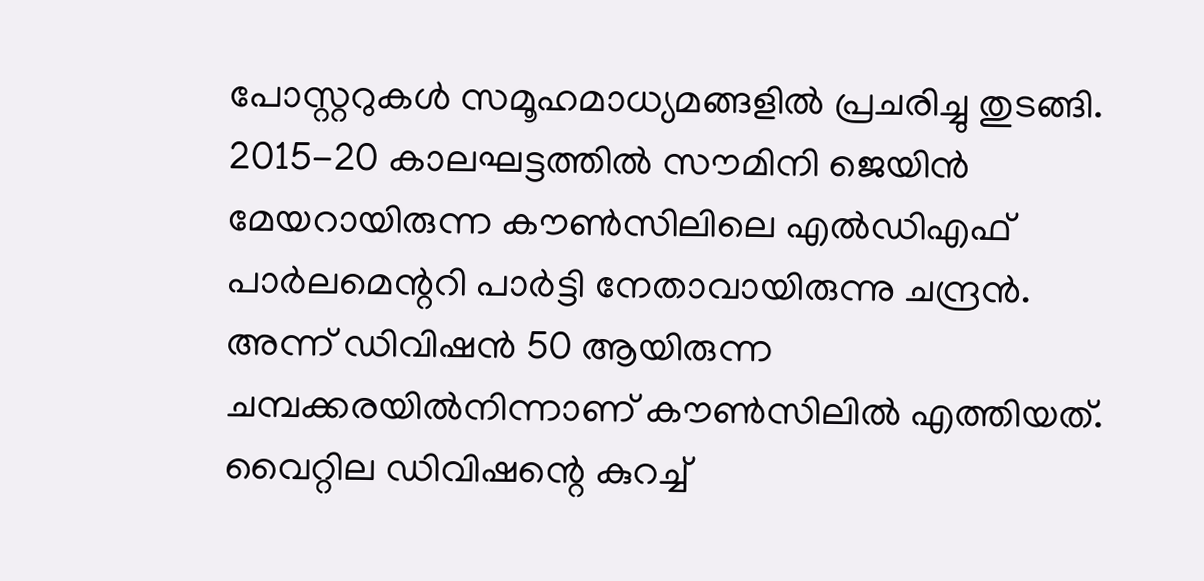പോസ്റ്ററുകൾ സമൂഹമാധ്യമങ്ങളിൽ പ്രചരിച്ചു തുടങ്ങി.
2015-20 കാലഘട്ടത്തിൽ സൗമിനി ജെയിൻ മേയറായിരുന്ന കൗൺസിലിലെ എൽഡിഎഫ് പാർലമെന്ററി പാർട്ടി നേതാവായിരുന്നു ചന്ദ്രൻ. അന്ന് ഡിവിഷൻ 50 ആയിരുന്ന ചമ്പക്കരയിൽനിന്നാണ് കൗൺസിലിൽ എത്തിയത്. വൈറ്റില ഡിവിഷന്റെ കുറച്ച്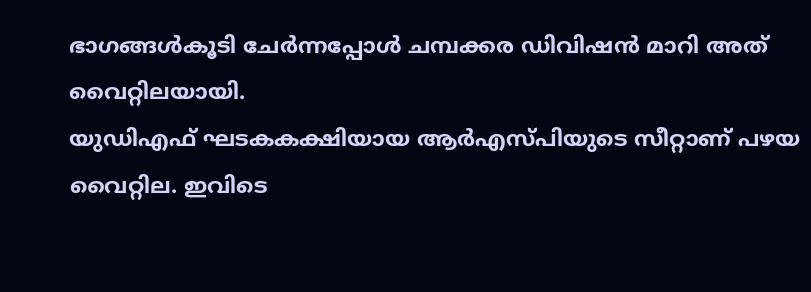ഭാഗങ്ങൾകൂടി ചേർന്നപ്പോൾ ചമ്പക്കര ഡിവിഷൻ മാറി അത് വൈറ്റിലയായി.
യുഡിഎഫ് ഘടകകക്ഷിയായ ആർഎസ്പിയുടെ സീറ്റാണ് പഴയ വൈറ്റില. ഇവിടെ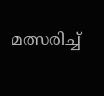മത്സരിച്ച്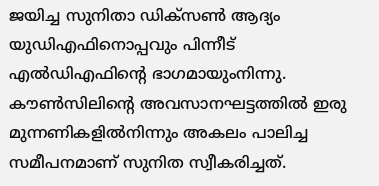ജയിച്ച സുനിതാ ഡിക്സൺ ആദ്യം യുഡിഎഫിനൊപ്പവും പിന്നീട് എൽഡിഎഫിന്റെ ഭാഗമായുംനിന്നു. കൗൺസിലിന്റെ അവസാനഘട്ടത്തിൽ ഇരു മുന്നണികളിൽനിന്നും അകലം പാലിച്ച സമീപനമാണ് സുനിത സ്വീകരിച്ചത്.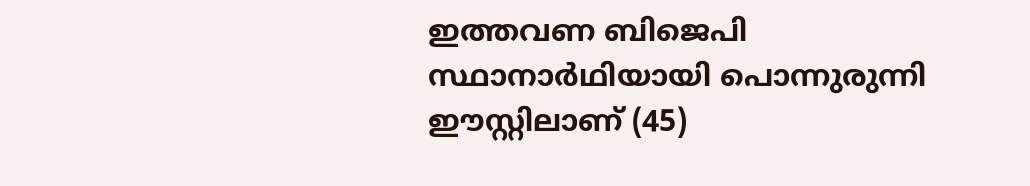ഇത്തവണ ബിജെപി സ്ഥാനാർഥിയായി പൊന്നുരുന്നി ഈസ്റ്റിലാണ് (45)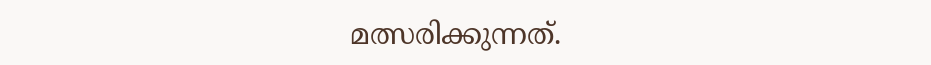മത്സരിക്കുന്നത്.